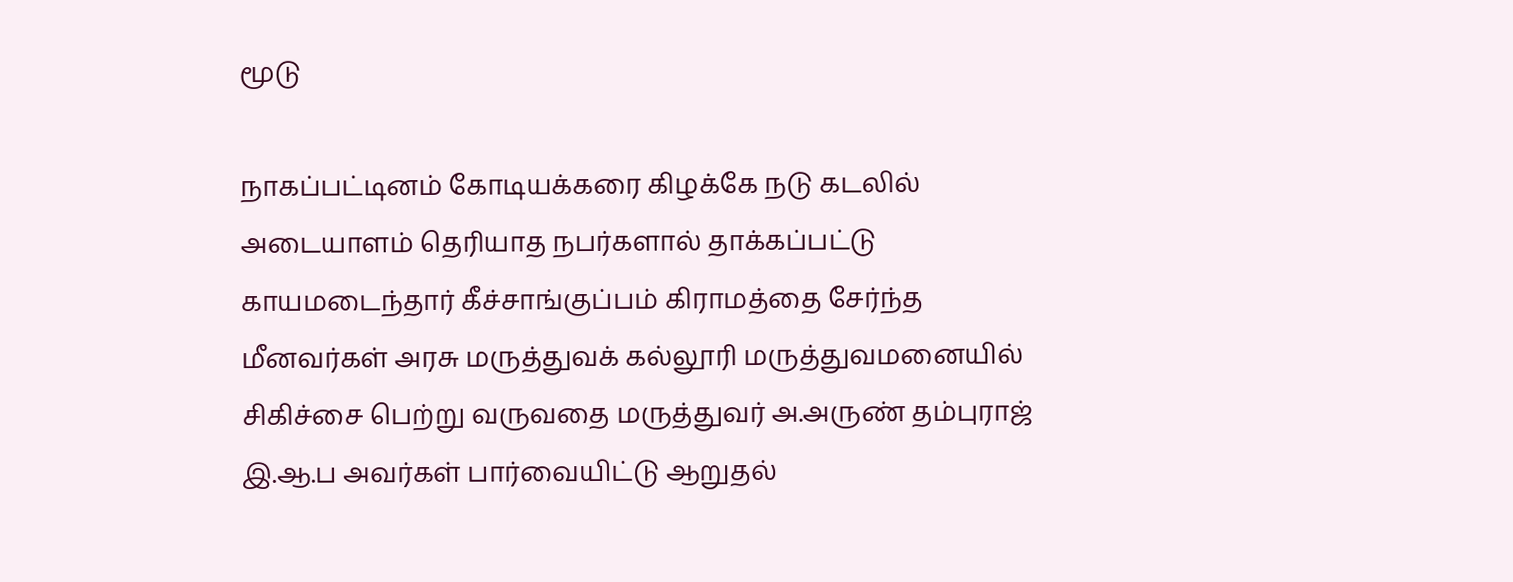மூடு

நாகப்பட்டினம் கோடியக்கரை கிழக்கே நடு கடலில் அடையாளம் தெரியாத நபர்களால் தாக்கப்பட்டு காயமடைந்தார் கீச்சாங்குப்பம் கிராமத்தை சேர்ந்த மீனவர்கள் அரசு மருத்துவக் கல்லூரி மருத்துவமனையில் சிகிச்சை பெற்று வருவதை மருத்துவர் அ.அருண் தம்புராஜ் இ.ஆ.ப அவர்கள் பார்வையிட்டு ஆறுதல்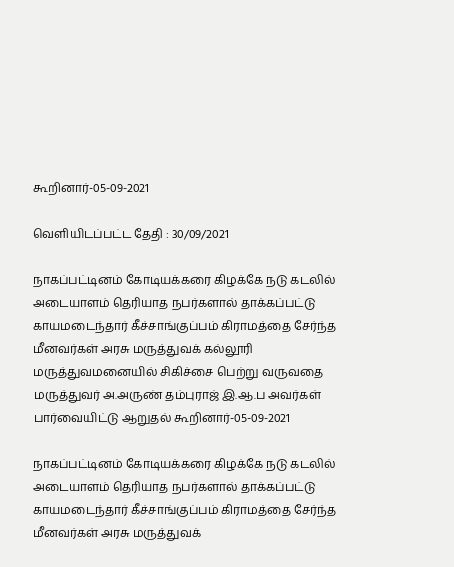கூறினார்-05-09-2021

வெளியிடப்பட்ட தேதி : 30/09/2021

நாகப்பட்டினம் கோடியக்கரை கிழக்கே நடு கடலில் அடையாளம் தெரியாத நபர்களால் தாக்கப்பட்டு காயமடைந்தார் கீச்சாங்குப்பம் கிராமத்தை சேர்ந்த மீனவர்கள் அரசு மருத்துவக் கல்லூரி மருத்துவமனையில் சிகிச்சை பெற்று வருவதை மருத்துவர் அ.அருண் தம்புராஜ் இ.ஆ.ப அவர்கள் பார்வையிட்டு ஆறுதல் கூறினார்-05-09-2021

நாகப்பட்டினம் கோடியக்கரை கிழக்கே நடு கடலில் அடையாளம் தெரியாத நபர்களால் தாக்கப்பட்டு காயமடைந்தார் கீச்சாங்குப்பம் கிராமத்தை சேர்ந்த மீனவர்கள் அரசு மருத்துவக்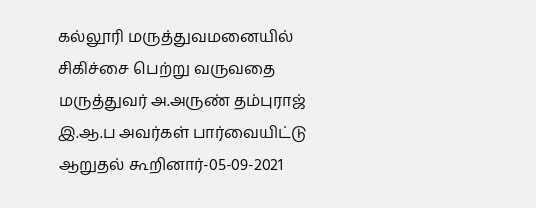கல்லூரி மருத்துவமனையில் சிகிச்சை பெற்று வருவதை மருத்துவர் அ.அருண் தம்புராஜ் இ.ஆ.ப அவர்கள் பார்வையிட்டு ஆறுதல் கூறினார்-05-09-2021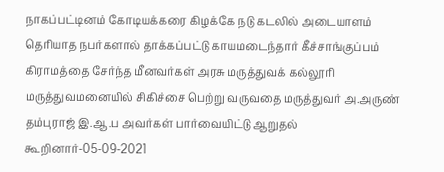நாகப்பட்டினம் கோடியக்கரை கிழக்கே நடு கடலில் அடையாளம் தெரியாத நபர்களால் தாக்கப்பட்டு காயமடைந்தார் கீச்சாங்குப்பம் கிராமத்தை சேர்ந்த மீனவர்கள் அரசு மருத்துவக் கல்லூரி மருத்துவமனையில் சிகிச்சை பெற்று வருவதை மருத்துவர் அ.அருண் தம்புராஜ் இ.ஆ.ப அவர்கள் பார்வையிட்டு ஆறுதல் கூறினார்-05-09-2021